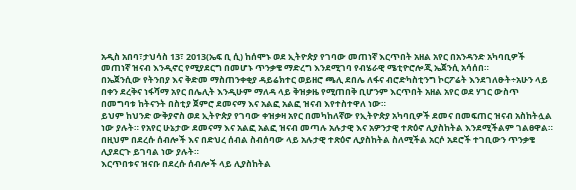አዲስ አበባ፣ታህሳስ 13፣ 2013(ኤፍ ቢ ሲ) ከሰሞኑ ወደ ኢትዮጵያ የገባው መጠነኛ እርጥበት አዘል አየር በአንዳንድ አካባቢዎች መጠነኛ ዝናብ እንዲኖር የሚያደርግ በመሆኑ ጥንቃቄ ማድረግ እንደሚገባ የብሄራዊ ሜቲዮሮሎጂ ኤጀንሲ አሳሰበ።
በኤጀንሲው የትንበያ እና ቅድመ ማስጠንቀቂያ ዳይሬክተር ወይዘሮ ጫሊ ደበሌ ለፋና ብሮድካስቲንግ ኮርፖሬት እንደገለፁት÷አሁን ላይ በቀን ደረቅና ነፋሻማ አየር በሌሊት እንዲሁም ማለዳ ላይ ቅዝቃዜ የሚጠበቅ ቢሆንም እርጥበት አዘል አየር ወደ ሃገር ውስጥ በመግባቱ ከትናንት በስቲያ ጀምሮ ደመናማ እና አልፎ አልፎ ዝናብ እየተስተዋለ ነው።
ይህም ከህንድ ውቅያኖስ ወደ ኢትዮጵያ የገባው ቀዝቃዛ አየር በመካከለኛው የኢትዮጵያ አካባቢዎች ደመና በመፍጠር ዝናብ አስከትሏል ነው ያሉት። የአየር ሁኔታው ደመናማ እና አልፎ አልፎ ዝናብ መጣሉ አሉታዊ እና አዎንታዊ ተጽዕኖ ሊያስከትል እንደሚችልም ገልፀዋል።
በዚህም በደረሱ ሰብሎች እና በድህረ ሰብል ስብሰባው ላይ አሉታዊ ተጽዕኖ ሊያስከትል ስለሚችል አርሶ አደሮች ተገቢውን ጥንቃቄ ሊያደርጉ ይገባል ነው ያሉት።
እርጥበቱና ዝናቡ በደረሱ ሰብሎች ላይ ሊያስከትል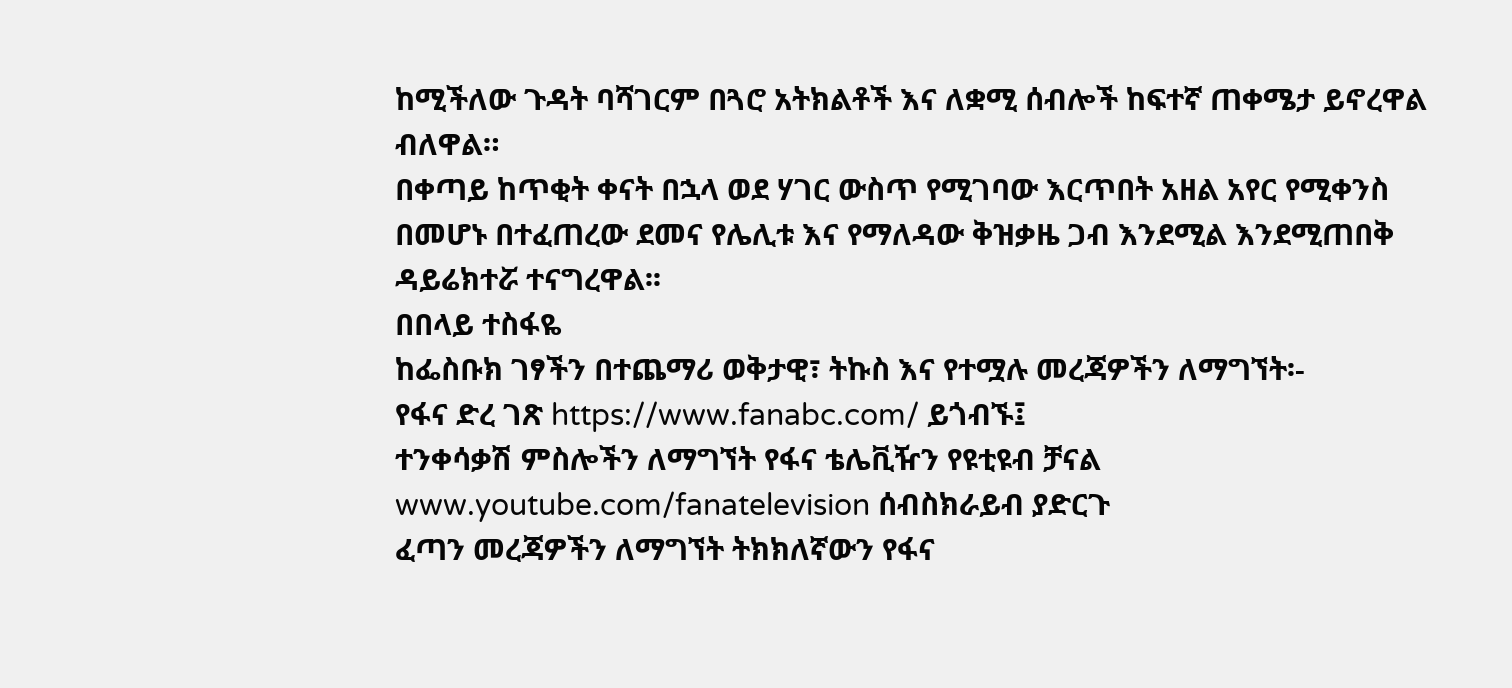ከሚችለው ጉዳት ባሻገርም በጓሮ አትክልቶች እና ለቋሚ ሰብሎች ከፍተኛ ጠቀሜታ ይኖረዋል ብለዋል።
በቀጣይ ከጥቂት ቀናት በኋላ ወደ ሃገር ውስጥ የሚገባው እርጥበት አዘል አየር የሚቀንስ በመሆኑ በተፈጠረው ደመና የሌሊቱ እና የማለዳው ቅዝቃዜ ጋብ እንደሚል እንደሚጠበቅ ዳይሬክተሯ ተናግረዋል፡፡
በበላይ ተስፋዬ
ከፌስቡክ ገፃችን በተጨማሪ ወቅታዊ፣ ትኩስ እና የተሟሉ መረጃዎችን ለማግኘት፡-
የፋና ድረ ገጽ https://www.fanabc.com/ ይጎብኙ፤
ተንቀሳቃሽ ምስሎችን ለማግኘት የፋና ቴሌቪዥን የዩቲዩብ ቻናል www.youtube.com/fanatelevision ሰብስክራይብ ያድርጉ
ፈጣን መረጃዎችን ለማግኘት ትክክለኛውን የፋና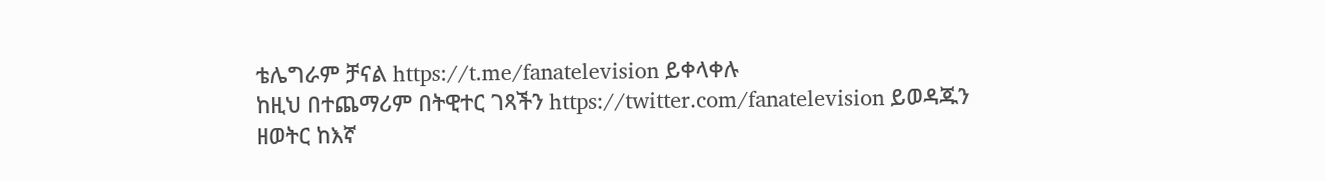ቴሌግራም ቻናል https://t.me/fanatelevision ይቀላቀሉ
ከዚህ በተጨማሪም በትዊተር ገጻችን https://twitter.com/fanatelevision ይወዳጁን
ዘወትር ከእኛ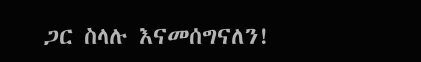ጋር ስላሉ እናመሰግናለን!